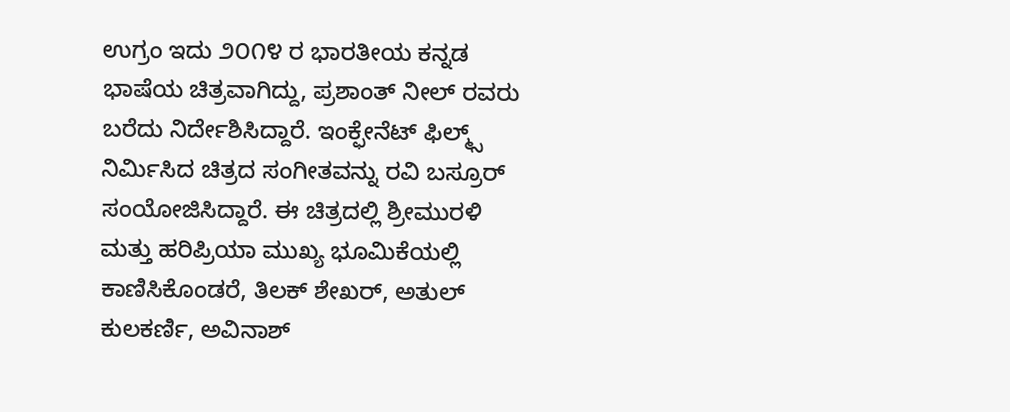ಉಗ್ರಂ ಇದು ೨೦೧೪ ರ ಭಾರತೀಯ ಕನ್ನಡ ಭಾಷೆಯ ಚಿತ್ರವಾಗಿದ್ದು, ಪ್ರಶಾಂತ್ ನೀಲ್ ರವರು ಬರೆದು ನಿರ್ದೇಶಿಸಿದ್ದಾರೆ. ಇಂಕ್ಫೇನೆಟ್ ಫಿಲ್ಮ್ಸ್ ನಿರ್ಮಿಸಿದ ಚಿತ್ರದ ಸಂಗೀತವನ್ನು ರವಿ ಬಸ್ರೂರ್ ಸಂಯೋಜಿಸಿದ್ದಾರೆ. ಈ ಚಿತ್ರದಲ್ಲಿ ಶ್ರೀಮುರಳಿ ಮತ್ತು ಹರಿಪ್ರಿಯಾ ಮುಖ್ಯ ಭೂಮಿಕೆಯಲ್ಲಿ ಕಾಣಿಸಿಕೊಂಡರೆ, ತಿಲಕ್ ಶೇಖರ್, ಅತುಲ್ ಕುಲಕರ್ಣಿ, ಅವಿನಾಶ್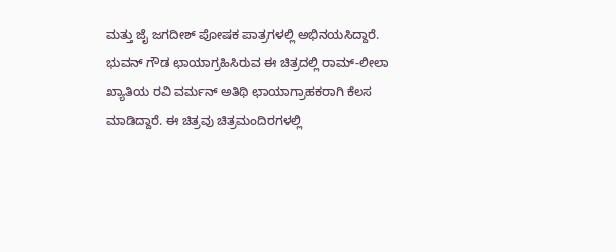ಮತ್ತು ಜೈ ಜಗದೀಶ್ ಪೋಷಕ ಪಾತ್ರಗಳಲ್ಲಿ ಅಭಿನಯಸಿದ್ದಾರೆ. ಭುವನ್ ಗೌಡ ಛಾಯಾಗ್ರಹಿಸಿರುವ ಈ ಚಿತ್ರದಲ್ಲಿ ರಾಮ್-ಲೀಲಾ ಖ್ಯಾತಿಯ ರವಿ ವರ್ಮನ್ ಅತಿಥಿ ಛಾಯಾಗ್ರಾಹಕರಾಗಿ ಕೆಲಸ ಮಾಡಿದ್ದಾರೆ. ಈ ಚಿತ್ರವು ಚಿತ್ರಮಂದಿರಗಳಲ್ಲಿ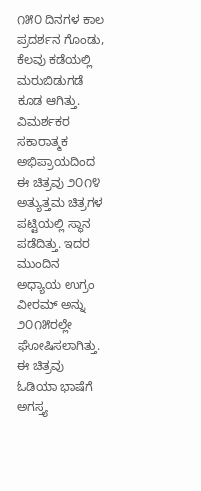೧೫೦ ದಿನಗಳ ಕಾಲ ಪ್ರದರ್ಶನ ಗೊಂಡು, ಕೆಲವು ಕಡೆಯಲ್ಲಿ ಮರುಬಿಡುಗಡೆ ಕೂಡ ಆಗಿತ್ತು. ವಿಮರ್ಶಕರ ಸಕಾರಾತ್ಮಕ ಅಭಿಪ್ರಾಯದಿಂದ ಈ ಚಿತ್ರವು ೨೦೧೪ ಅತ್ಯುತ್ತಮ ಚಿತ್ರಗಳ ಪಟ್ಟಿಯಲ್ಲಿ ಸ್ಥಾನ ಪಡೆದಿತ್ತು. ಇದರ ಮುಂದಿನ ಅಧ್ಯಾಯ ಉಗ್ರಂ ವೀರಮ್ ಅನ್ನು ೨೦೧೫ರಲ್ಲೇ ಘೋಷಿಸಲಾಗಿತ್ತು. ಈ ಚಿತ್ರವು ಓಡಿಯಾ ಭಾಷೆಗೆ ಅಗಸ್ತ್ಯ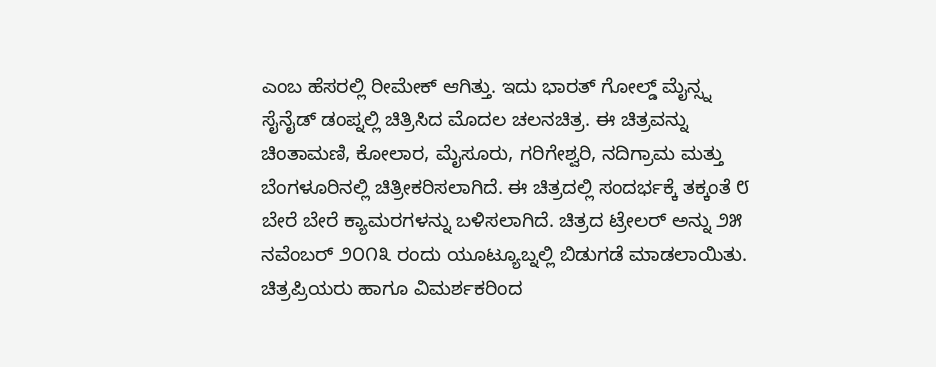ಎಂಬ ಹೆಸರಲ್ಲಿ ರೀಮೇಕ್ ಆಗಿತ್ತು. ಇದು ಭಾರತ್ ಗೋಲ್ಡ್ ಮೈನ್ಸ್ನ ಸೈನೈಡ್ ಡಂಪ್ನಲ್ಲಿ ಚಿತ್ರಿಸಿದ ಮೊದಲ ಚಲನಚಿತ್ರ. ಈ ಚಿತ್ರವನ್ನು ಚಿಂತಾಮಣಿ, ಕೋಲಾರ, ಮೈಸೂರು, ಗರಿಗೇಶ್ವರಿ, ನದಿಗ್ರಾಮ ಮತ್ತು ಬೆಂಗಳೂರಿನಲ್ಲಿ ಚಿತ್ರೀಕರಿಸಲಾಗಿದೆ. ಈ ಚಿತ್ರದಲ್ಲಿ ಸಂದರ್ಭಕ್ಕೆ ತಕ್ಕಂತೆ ೮ ಬೇರೆ ಬೇರೆ ಕ್ಯಾಮರಗಳನ್ನು ಬಳಿಸಲಾಗಿದೆ. ಚಿತ್ರದ ಟ್ರೇಲರ್ ಅನ್ನು ೨೫ ನವೆಂಬರ್ ೨೦೧೩ ರಂದು ಯೂಟ್ಯೂಬ್ನಲ್ಲಿ ಬಿಡುಗಡೆ ಮಾಡಲಾಯಿತು. ಚಿತ್ರಪ್ರಿಯರು ಹಾಗೂ ವಿಮರ್ಶಕರಿಂದ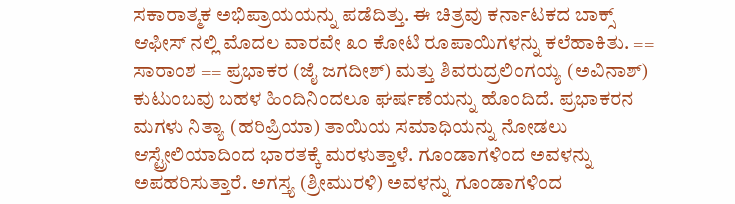ಸಕಾರಾತ್ಮಕ ಅಭಿಪ್ರಾಯಯನ್ನು ಪಡೆದಿತ್ತು. ಈ ಚಿತ್ರವು ಕರ್ನಾಟಕದ ಬಾಕ್ಸ್ ಆಫೀಸ್ ನಲ್ಲಿ ಮೊದಲ ವಾರವೇ ೩೦ ಕೋಟಿ ರೂಪಾಯಿಗಳನ್ನು ಕಲೆಹಾಕಿತು. == ಸಾರಾಂಶ == ಪ್ರಭಾಕರ (ಜೈ ಜಗದೀಶ್) ಮತ್ತು ಶಿವರುದ್ರಲಿಂಗಯ್ಯ (ಅವಿನಾಶ್) ಕುಟುಂಬವು ಬಹಳ ಹಿಂದಿನಿಂದಲೂ ಘರ್ಷಣೆಯನ್ನು ಹೊಂದಿದೆ. ಪ್ರಭಾಕರನ ಮಗಳು ನಿತ್ಯಾ (ಹರಿಪ್ರಿಯಾ) ತಾಯಿಯ ಸಮಾಧಿಯನ್ನು ನೋಡಲು ಆಸ್ಟ್ರೇಲಿಯಾದಿಂದ ಭಾರತಕ್ಕೆ ಮರಳುತ್ತಾಳೆ. ಗೂಂಡಾಗಳಿಂದ ಅವಳನ್ನು ಅಪಹರಿಸುತ್ತಾರೆ. ಅಗಸ್ತ್ಯ (ಶ್ರೀಮುರಳಿ) ಅವಳನ್ನು ಗೂಂಡಾಗಳಿಂದ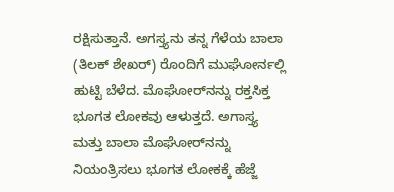ರಕ್ಷಿಸುತ್ತಾನೆ. ಅಗಸ್ತ್ಯನು ತನ್ನ ಗೆಳೆಯ ಬಾಲಾ (ತಿಲಕ್ ಶೇಖರ್) ರೊಂದಿಗೆ ಮುಘೋರ್ನಲ್ಲಿ ಹುಟ್ಟಿ ಬೆಳೆದ. ಮೊಘೋರ್‌ನನ್ನು ರಕ್ತಸಿಕ್ತ ಭೂಗತ ಲೋಕವು ಆಳುತ್ತದೆ. ಅಗಾಸ್ತ್ಯ ಮತ್ತು ಬಾಲಾ ಮೊಘೋರ್‌ನನ್ನು ನಿಯಂತ್ರಿಸಲು ಭೂಗತ ಲೋಕಕ್ಕೆ ಹೆಜ್ಜೆ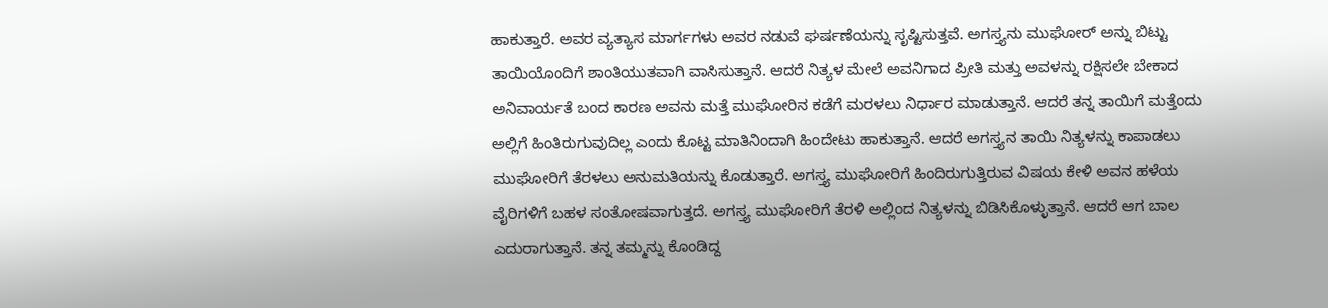ಹಾಕುತ್ತಾರೆ. ಅವರ ವ್ಯತ್ಯಾಸ ಮಾರ್ಗಗಳು ಅವರ ನಡುವೆ ಘರ್ಷಣೆಯನ್ನು ಸೃಷ್ಟಿಸುತ್ತವೆ. ಅಗಸ್ತ್ಯನು ಮುಘೋರ್ ಅನ್ನು ಬಿಟ್ಟು ತಾಯಿಯೊಂದಿಗೆ ಶಾಂತಿಯುತವಾಗಿ ವಾಸಿಸುತ್ತಾನೆ. ಆದರೆ ನಿತ್ಯಳ ಮೇಲೆ ಅವನಿಗಾದ ಪ್ರೀತಿ ಮತ್ತು ಅವಳನ್ನು ರಕ್ಷಿಸಲೇ ಬೇಕಾದ ಅನಿವಾರ್ಯತೆ ಬಂದ ಕಾರಣ ಅವನು ಮತ್ತೆ ಮುಘೋರಿನ ಕಡೆಗೆ ಮರಳಲು ನಿರ್ಧಾರ ಮಾಡುತ್ತಾನೆ. ಆದರೆ ತನ್ನ ತಾಯಿಗೆ ಮತ್ತೆಂದು ಅಲ್ಲಿಗೆ ಹಿಂತಿರುಗುವುದಿಲ್ಲ ಎಂದು ಕೊಟ್ಟ ಮಾತಿನಿಂದಾಗಿ ಹಿಂದೇಟು ಹಾಕುತ್ತಾನೆ. ಆದರೆ ಅಗಸ್ತ್ಯನ ತಾಯಿ ನಿತ್ಯಳನ್ನು ಕಾಪಾಡಲು ಮುಘೋರಿಗೆ ತೆರಳಲು ಅನುಮತಿಯನ್ನು ಕೊಡುತ್ತಾರೆ. ಅಗಸ್ತ್ಯ ಮುಘೋರಿಗೆ ಹಿಂದಿರುಗುತ್ತಿರುವ ವಿಷಯ ಕೇಳಿ ಅವನ ಹಳೆಯ ವೈರಿಗಳಿಗೆ ಬಹಳ ಸಂತೋಷವಾಗುತ್ತದೆ. ಅಗಸ್ತ್ಯ ಮುಘೋರಿಗೆ ತೆರಳಿ ಅಲ್ಲಿಂದ ನಿತ್ಯಳನ್ನು ಬಿಡಿಸಿಕೊಳ್ಳುತ್ತಾನೆ. ಆದರೆ ಆಗ ಬಾಲ ಎದುರಾಗುತ್ತಾನೆ. ತನ್ನ ತಮ್ಮನ್ನು ಕೊಂಡಿದ್ದ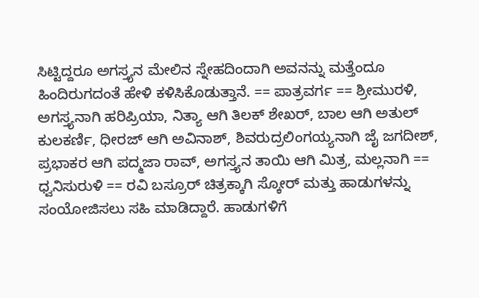ಸಿಟ್ಟಿದ್ದರೂ ಅಗಸ್ತ್ಯನ ಮೇಲಿನ ಸ್ನೇಹದಿಂದಾಗಿ ಅವನನ್ನು ಮತ್ತೆಂದೂ ಹಿಂದಿರುಗದಂತೆ ಹೇಳಿ ಕಳಿಸಿಕೊಡುತ್ತಾನೆ. == ಪಾತ್ರವರ್ಗ == ಶ್ರೀಮುರಳಿ, ಅಗಸ್ತ್ಯನಾಗಿ ಹರಿಪ್ರಿಯಾ, ನಿತ್ಯಾ ಆಗಿ ತಿಲಕ್ ಶೇಖರ್, ಬಾಲ ಆಗಿ ಅತುಲ್ ಕುಲಕರ್ಣಿ, ಧೀರಜ್ ಆಗಿ ಅವಿನಾಶ್, ಶಿವರುದ್ರಲಿಂಗಯ್ಯನಾಗಿ ಜೈ ಜಗದೀಶ್, ಪ್ರಭಾಕರ ಆಗಿ ಪದ್ಮಜಾ ರಾವ್, ಅಗಸ್ತ್ಯನ ತಾಯಿ ಆಗಿ ಮಿತ್ರ, ಮಲ್ಲನಾಗಿ == ಧ್ವನಿಸುರುಳಿ == ರವಿ ಬಸ್ರೂರ್ ಚಿತ್ರಕ್ಕಾಗಿ ಸ್ಕೋರ್ ಮತ್ತು ಹಾಡುಗಳನ್ನು ಸಂಯೋಜಿಸಲು ಸಹಿ ಮಾಡಿದ್ದಾರೆ. ಹಾಡುಗಳಿಗೆ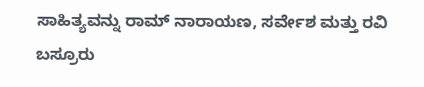ಸಾಹಿತ್ಯವನ್ನು ರಾಮ್ ನಾರಾಯಣ, ಸರ್ವೇಶ ಮತ್ತು ರವಿ ಬಸ್ರೂರು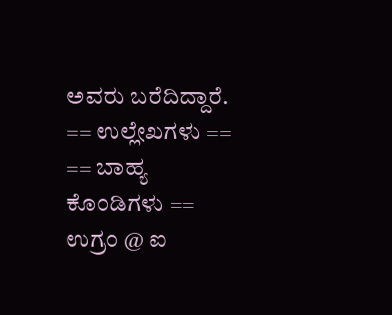ಅವರು ಬರೆದಿದ್ದಾರೆ. == ಉಲ್ಲೇಖಗಳು == == ಬಾಹ್ಯ ಕೊಂಡಿಗಳು == ಉಗ್ರಂ @ ಐ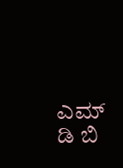ಎಮ್ ಡಿ ಬಿ